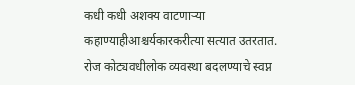कधी कधी अशक्य वाटणाऱ्या कहाण्याहीआश्चर्यकारकरीत्या सत्यात उतरतात. रोज कोट्यवधीलोक व्यवस्था बदलण्याचे स्वप्न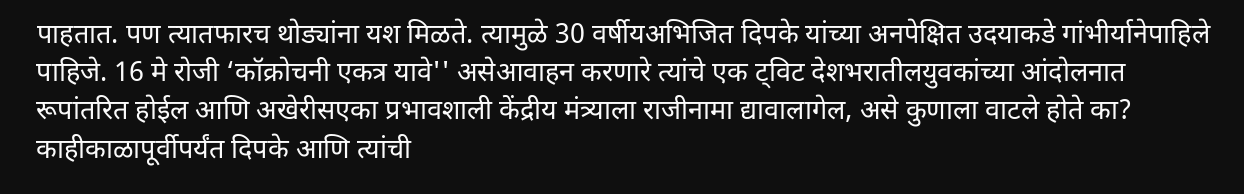पाहतात. पण त्यातफारच थोड्यांना यश मिळते. त्यामुळे 30 वर्षीयअभिजित दिपके यांच्या अनपेक्षित उदयाकडे गांभीर्यानेपाहिले पाहिजे. 16 मे रोजी ‘कॉक्रोचनी एकत्र यावे'' असेआवाहन करणारे त्यांचे एक ट्विट देशभरातीलयुवकांच्या आंदोलनात रूपांतरित होईल आणि अखेरीसएका प्रभावशाली केंद्रीय मंत्र्याला राजीनामा द्यावालागेल, असे कुणाला वाटले होते का? काहीकाळापूर्वीपर्यंत दिपके आणि त्यांची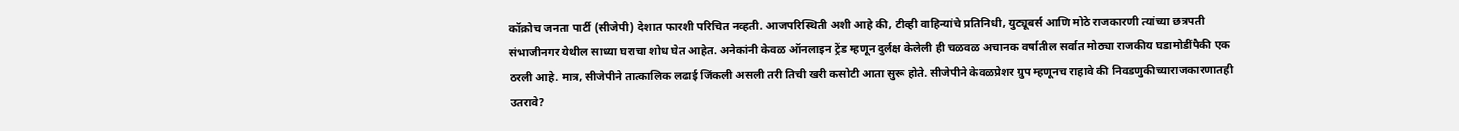कॉक्रोच जनता पार्टी (सीजेपी) देशात फारशी परिचित नव्हती. आजपरिस्थिती अशी आहे की, टीव्ही वाहिन्यांचे प्रतिनिधी, युट्यूबर्स आणि मोठे राजकारणी त्यांच्या छत्रपती संभाजीनगर येथील साध्या घराचा शोध घेत आहेत. अनेकांनी केवळ ऑनलाइन ट्रेंड म्हणून दुर्लक्ष केलेली ही चळवळ अचानक वर्षातील सर्वात मोठ्या राजकीय घडामोडींपैकी एक ठरली आहे. मात्र, सीजेपीने तात्कालिक लढाई जिंकली असली तरी तिची खरी कसोटी आता सुरू होते. सीजेपीने केवळप्रेशर ग्रुप म्हणूनच राहावे की निवडणुकीच्याराजकारणातही उतरावे?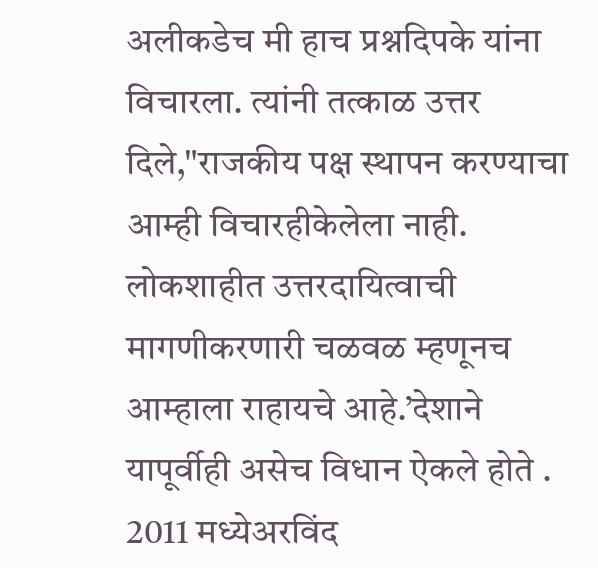अलीकडेच मी हाच प्रश्नदिपके यांना विचारला. त्यांनी तत्काळ उत्तर दिले,"राजकीय पक्ष स्थापन करण्याचा आम्ही विचारहीकेलेला नाही. लोकशाहीत उत्तरदायित्वाची मागणीकरणारी चळवळ म्हणूनच आम्हाला राहायचे आहे.’देशाने यापूर्वीही असेच विधान ऐकले होते . 2011 मध्येअरविंद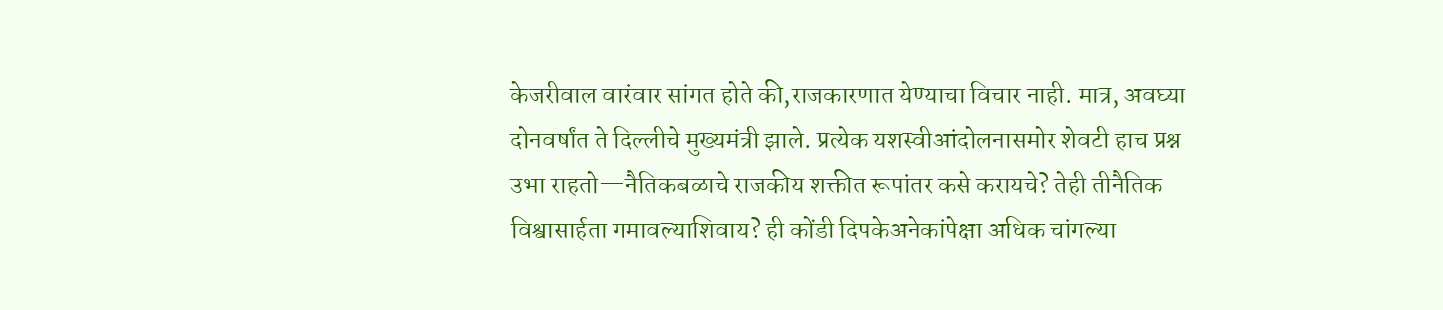केजरीवाल वारंवार सांगत होते की,राजकारणात येण्याचा विचार नाही. मात्र, अवघ्या दोनवर्षांत ते दिल्लीचे मुख्यमंत्री झाले. प्रत्येक यशस्वीआंदोलनासमोर शेवटी हाच प्रश्न उभा राहतो—नैतिकबळाचे राजकीय शक्तीत रूपांतर कसे करायचे? तेही तीनैतिक विश्वासार्हता गमावल्याशिवाय? ही कोंडी दिपकेअनेकांपेक्षा अधिक चांगल्या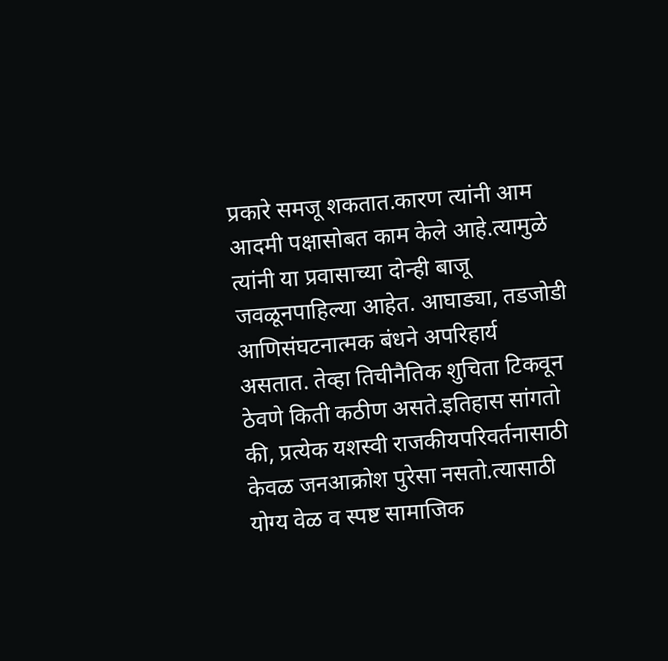प्रकारे समजू शकतात.कारण त्यांनी आम आदमी पक्षासोबत काम केले आहे.त्यामुळे त्यांनी या प्रवासाच्या दोन्ही बाजू जवळूनपाहिल्या आहेत. आघाड्या, तडजोडी आणिसंघटनात्मक बंधने अपरिहार्य असतात. तेव्हा तिचीनैतिक शुचिता टिकवून ठेवणे किती कठीण असते.इतिहास सांगतो की, प्रत्येक यशस्वी राजकीयपरिवर्तनासाठी केवळ जनआक्रोश पुरेसा नसतो.त्यासाठी योग्य वेळ व स्पष्ट सामाजिक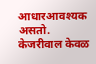आधारआवश्यक असतो. केजरीवाल केवळ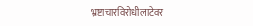भ्रष्टाचारविरोधीलाटेवर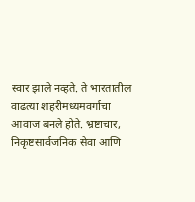स्वार झाले नव्हते. ते भारतातील वाढत्या शहरीमध्यमवर्गाचा आवाज बनले होते. भ्रष्टाचार, निकृष्टसार्वजनिक सेवा आणि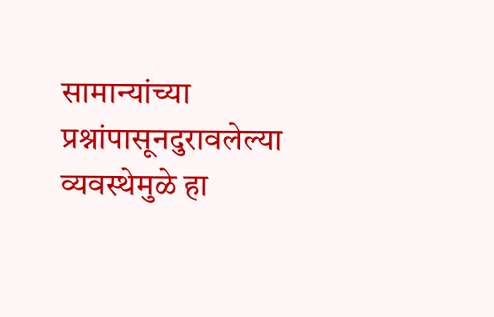सामान्यांच्या प्रश्नांपासूनदुरावलेल्या व्यवस्थेमुळे हा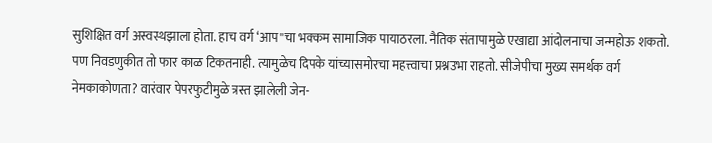सुशिक्षित वर्ग अस्वस्थझाला होता. हाच वर्ग ‘आप''चा भक्कम सामाजिक पायाठरला. नैतिक संतापामुळे एखाद्या आंदोलनाचा जन्महोऊ शकतो. पण निवडणुकीत तो फार काळ टिकतनाही. त्यामुळेच दिपके यांच्यासमोरचा महत्त्वाचा प्रश्नउभा राहतो. सीजेपीचा मुख्य समर्थक वर्ग नेमकाकोणता? वारंवार पेपरफुटीमुळे त्रस्त झालेली जेन-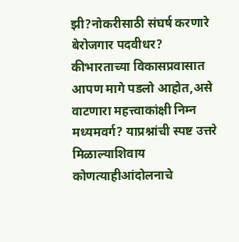झी?नोकरीसाठी संघर्ष करणारे बेरोजगार पदवीधर? कीभारताच्या विकासप्रवासात आपण मागे पडलो आहोत,असे वाटणारा महत्त्वाकांक्षी निम्न मध्यमवर्ग? याप्रश्नांची स्पष्ट उत्तरे मिळाल्याशिवाय कोणत्याहीआंदोलनाचे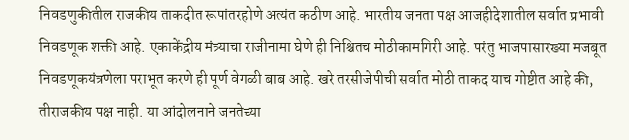निवडणुकीतील राजकीय ताकदीत रूपांतरहोणे अत्यंत कठीण आहे. भारतीय जनता पक्ष आजहीदेशातील सर्वात प्रभावी निवडणूक शक्ती आहे. एकाकेंद्रीय मंत्र्याचा राजीनामा घेणे ही निश्चितच मोठीकामगिरी आहे. परंतु भाजपासारख्या मजबूत निवडणूकयंत्रणेला पराभूत करणे ही पूर्ण वेगळी बाब आहे. खरे तरसीजेपीची सर्वात मोठी ताकद याच गोष्टीत आहे की, तीराजकीय पक्ष नाही. या आंदोलनाने जनतेच्या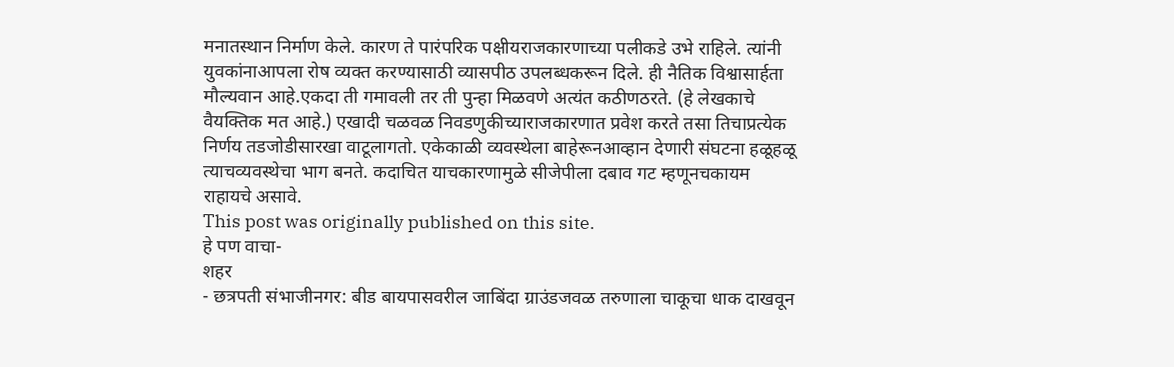मनातस्थान निर्माण केले. कारण ते पारंपरिक पक्षीयराजकारणाच्या पलीकडे उभे राहिले. त्यांनी युवकांनाआपला रोष व्यक्त करण्यासाठी व्यासपीठ उपलब्धकरून दिले. ही नैतिक विश्वासार्हता मौल्यवान आहे.एकदा ती गमावली तर ती पुन्हा मिळवणे अत्यंत कठीणठरते. (हे लेखकाचे वैयक्तिक मत आहे.) एखादी चळवळ निवडणुकीच्याराजकारणात प्रवेश करते तसा तिचाप्रत्येक निर्णय तडजोडीसारखा वाटूलागतो. एकेकाळी व्यवस्थेला बाहेरूनआव्हान देणारी संघटना हळूहळू त्याचव्यवस्थेचा भाग बनते. कदाचित याचकारणामुळे सीजेपीला दबाव गट म्हणूनचकायम राहायचे असावे.
This post was originally published on this site.
हे पण वाचा-
शहर
- छत्रपती संभाजीनगर: बीड बायपासवरील जाबिंदा ग्राउंडजवळ तरुणाला चाकूचा धाक दाखवून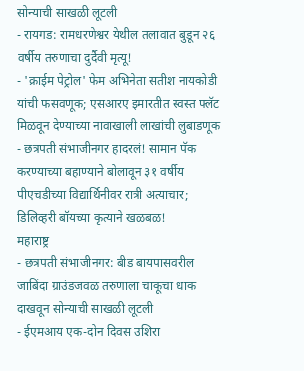सोन्याची साखळी लूटली
- रायगड: रामधरणेश्वर येथील तलावात बुडून २६ वर्षीय तरुणाचा दुर्दैवी मृत्यू!
- 'क्राईम पेट्रोल' फेम अभिनेता सतीश नायकोडी यांची फसवणूक; एसआरए इमारतीत स्वस्त फ्लॅट मिळवून देण्याच्या नावाखाली लाखांची लुबाडणूक
- छत्रपती संभाजीनगर हादरलं! सामान पॅक करण्याच्या बहाण्याने बोलावून ३१ वर्षीय पीएचडीच्या विद्यार्थिनीवर रात्री अत्याचार; डिलिव्हरी बॉयच्या कृत्याने खळबळ!
महाराष्ट्र
- छत्रपती संभाजीनगर: बीड बायपासवरील जाबिंदा ग्राउंडजवळ तरुणाला चाकूचा धाक दाखवून सोन्याची साखळी लूटली
- ईएमआय एक-दोन दिवस उशिरा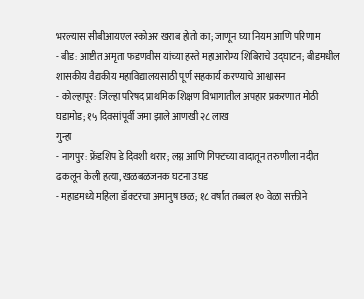भरल्यास सीबीआयएल स्कोअर खराब होतो का; जाणून घ्या नियम आणि परिणाम
- बीड: आष्टीत अमृता फडणवीस यांच्या हस्ते महाआरोग्य शिबिराचे उद्घाटन; बीडमधील शासकीय वैद्यकीय महाविद्यालयसाठी पूर्ण सहकार्य करण्याचे आश्वासन
- कोल्हापूर: जिल्हा परिषद प्राथमिक शिक्षण विभागातील अपहार प्रकरणात मोठी घडामोड; १५ दिवसांपूर्वी जमा झाले आणखी २८ लाख
गुन्हा
- नागपुर: फ्रेंडशिप डे दिवशी थरार; लग्न आणि गिफ्टच्या वादातून तरुणीला नदीत ढकलून केली हत्या, खळबळजनक घटना उघड
- महाडमध्ये महिला डॉक्टरचा अमानुष छळ; १८ वर्षांत तब्बल १० वेळा सक्तीने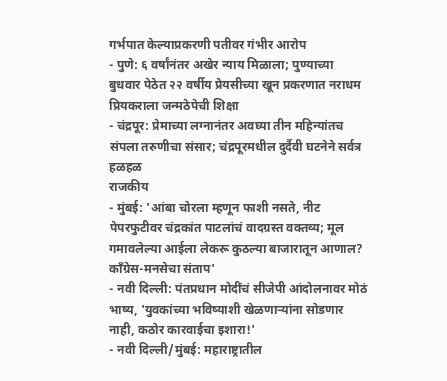गर्भपात केल्याप्रकरणी पतीवर गंभीर आरोप
- पुणे: ६ वर्षांनंतर अखेर न्याय मिळाला; पुण्याच्या बुधवार पेठेत २२ वर्षीय प्रेयसीच्या खून प्रकरणात नराधम प्रियकराला जन्मठेपेची शिक्षा
- चंद्रपूर: प्रेमाच्या लग्नानंतर अवघ्या तीन महिन्यांतच संपला तरुणीचा संसार; चंद्रपूरमधील दुर्दैवी घटनेने सर्वत्र हळहळ
राजकीय
- मुंबई: 'आंबा चोरला म्हणून फाशी नसते, नीट पेपरफुटीवर चंद्रकांत पाटलांचं वादग्रस्त वक्तव्य; मूल गमावलेल्या आईला लेकरू कुठल्या बाजारातून आणाल? काँग्रेस-मनसेचा संताप'
- नवी दिल्ली: पंतप्रधान मोदींचं सीजेपी आंदोलनावर मोठं भाष्य, 'युवकांच्या भविष्याशी खेळणाऱ्यांना सोडणार नाही, कठोर कारवाईचा इशारा!'
- नवी दिल्ली/मुंबई: महाराष्ट्रातील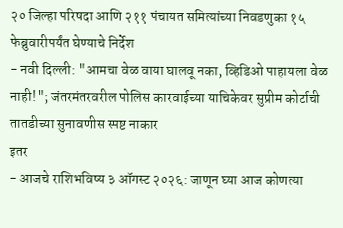२० जिल्हा परिषदा आणि २११ पंचायत समित्यांच्या निवडणुका १५ फेब्रुवारीपर्यंत घेण्याचे निर्देश
- नवी दिल्ली: "आमचा वेळ वाया घालवू नका, व्हिडिओ पाहायला वेळ नाही!"; जंतरमंतरवरील पोलिस कारवाईच्या याचिकेवर सुप्रीम कोर्टाची तातडीच्या सुनावणीस स्पष्ट नाकार
इतर
- आजचे राशिभविष्य ३ ऑगस्ट २०२६: जाणून घ्या आज कोणत्या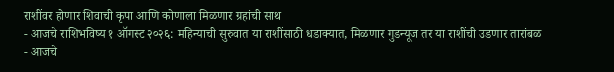राशींवर होणार शिवाची कृपा आणि कोणाला मिळणार ग्रहांची साथ
- आजचे राशिभविष्य १ ऑगस्ट २०२६: महिन्याची सुरुवात या राशींसाठी धडाक्यात, मिळणार गुडन्यूज तर या राशींची उडणार तारांबळ
- आजचे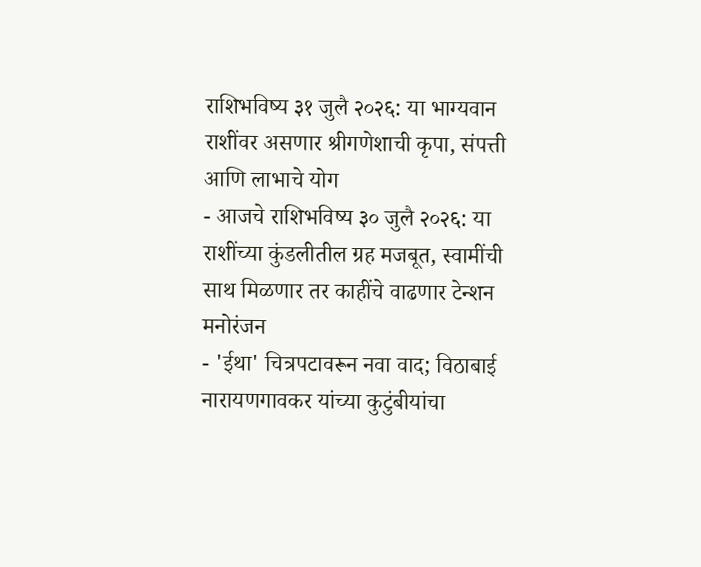राशिभविष्य ३१ जुलै २०२६: या भाग्यवान राशींवर असणार श्रीगणेशाची कृपा, संपत्ती आणि लाभाचे योग
- आजचे राशिभविष्य ३० जुलै २०२६: या राशींच्या कुंडलीतील ग्रह मजबूत, स्वामींची साथ मिळणार तर काहींचे वाढणार टेन्शन
मनोरंजन
- 'ईथा' चित्रपटावरून नवा वाद; विठाबाई नारायणगावकर यांच्या कुटुंबीयांचा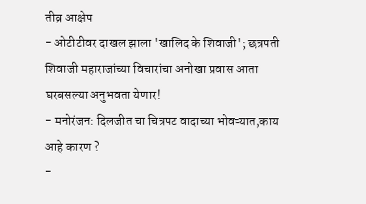तीव्र आक्षेप
- ओटीटीवर दाखल झाला 'खालिद के शिवाजी'; छत्रपती शिवाजी महाराजांच्या विचारांचा अनोखा प्रवास आता घरबसल्या अनुभवता येणार!
- मनोरंजन: दिलजीत चा चित्रपट वादाच्या भोवऱ्यात,काय आहे कारण ?
-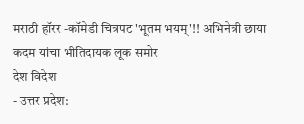मराठी हॉरर -कॉमेडी चित्रपट 'भूतम भयम्'!! अभिनेत्री छाया कदम यांचा भीतिदायक लूक समोर
देश विदेश
- उत्तर प्रदेश: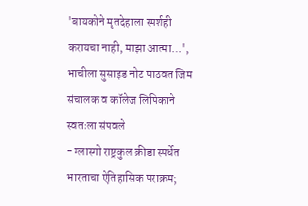'बायकोने मृतदेहाला स्पर्शही करायचा नाही, माझा आत्मा…', भाचीला सुसाइड नोट पाठवत जिम संचालक व कॉलेज लिपिकाने स्वतःला संपवले
- ग्लास्गो राष्ट्रकुल क्रीडा स्पर्धेत भारताचा ऐतिहासिक पराक्रम;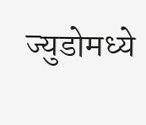ज्युडोमध्ये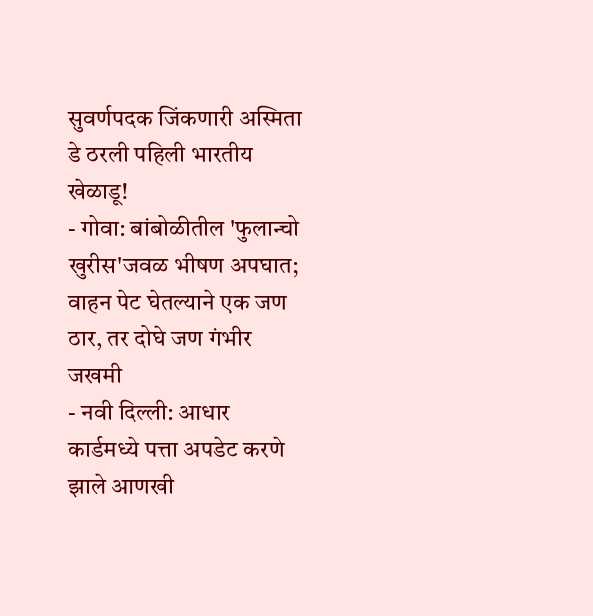सुवर्णपदक जिंकणारी अस्मिता डे ठरली पहिली भारतीय खेळाडू!
- गोवा: बांबोळीतील 'फुलान्चो खुरीस'जवळ भीषण अपघात; वाहन पेट घेतल्याने एक जण ठार, तर दोघे जण गंभीर जखमी
- नवी दिल्ली: आधार कार्डमध्ये पत्ता अपडेट करणे झाले आणखी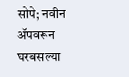सोपे; नवीन ॲपवरून घरबसल्या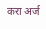करा अर्ज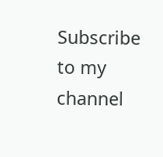Subscribe to my channel